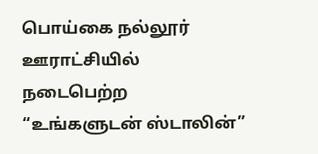பொய்கை நல்லூர் ஊராட்சியில் நடைபெற்ற “உங்களுடன் ஸ்டாலின்”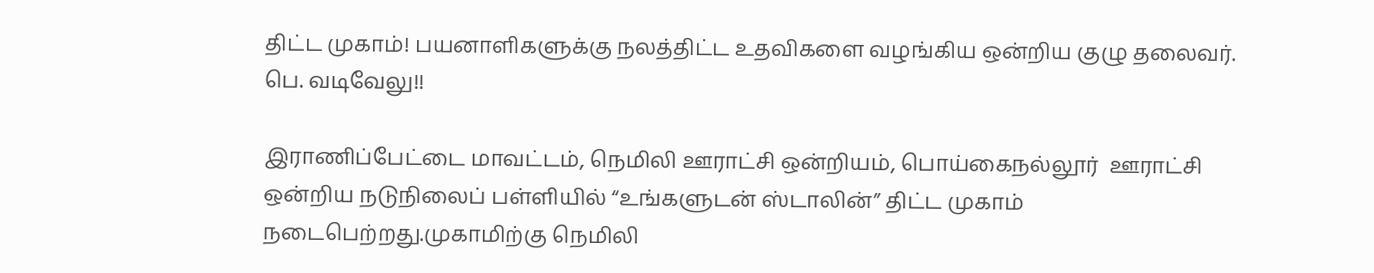திட்ட முகாம்! பயனாளிகளுக்கு நலத்திட்ட உதவிகளை வழங்கிய ஒன்றிய குழு தலைவர். பெ. வடிவேலு!!

இராணிப்பேட்டை மாவட்டம், நெமிலி ஊராட்சி ஒன்றியம், பொய்கைநல்லூர்  ஊராட்சி ஒன்றிய நடுநிலைப் பள்ளியில் “உங்களுடன் ஸ்டாலின்” திட்ட முகாம் நடைபெற்றது.முகாமிற்கு நெமிலி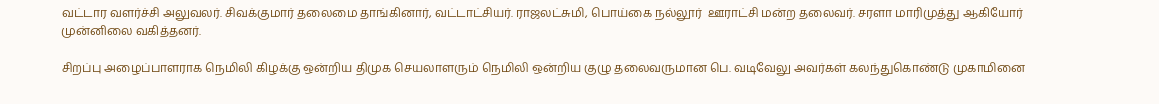வட்டார வளர்ச்சி அலுவலர். சிவக்குமார் தலைமை தாங்கினார், வட்டாட்சியர். ராஜலட்சுமி, பொய்கை நல்லூர்  ஊராட்சி மன்ற தலைவர். சரளா மாரிமுத்து ஆகியோர் முன்னிலை வகித்தனர்.

சிறப்பு அழைப்பாளராக நெமிலி கிழக்கு ஒன்றிய திமுக செயலாளரும் நெமிலி ஒன்றிய குழு தலைவருமான பெ. வடிவேலு அவர்கள் கலந்துகொண்டு முகாமினை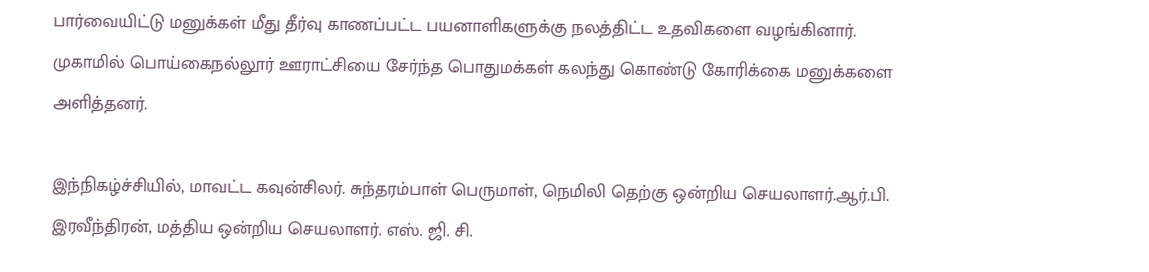பார்வையிட்டு மனுக்கள் மீது தீர்வு காணப்பட்ட பயனாளிகளுக்கு நலத்திட்ட உதவிகளை வழங்கினார். முகாமில் பொய்கைநல்லூர் ஊராட்சியை சேர்ந்த பொதுமக்கள் கலந்து கொண்டு கோரிக்கை மனுக்களை அளித்தனர்.

இந்நிகழ்ச்சியில், மாவட்ட கவுன்சிலர். சுந்தரம்பாள் பெருமாள், நெமிலி தெற்கு ஒன்றிய செயலாளர்.ஆர்.பி. இரவீந்திரன், மத்திய ஒன்றிய செயலாளர். எஸ். ஜி. சி.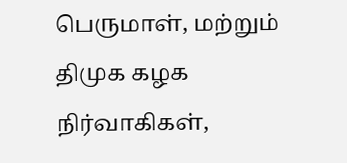பெருமாள், மற்றும் திமுக கழக நிர்வாகிகள்,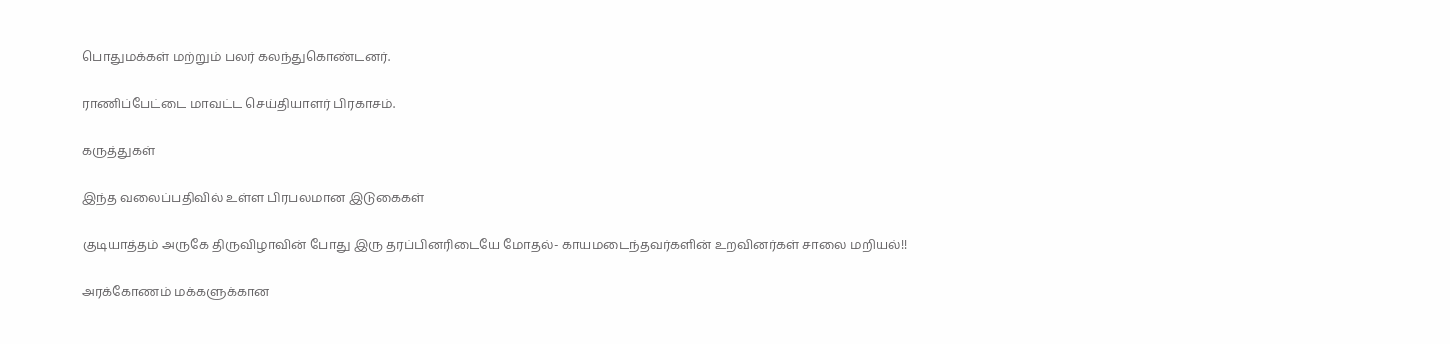பொதுமக்கள் மற்றும் பலர் கலந்துகொண்டனர்.

ராணிப்பேட்டை மாவட்ட செய்தியாளர் பிரகாசம்.

கருத்துகள்

இந்த வலைப்பதிவில் உள்ள பிரபலமான இடுகைகள்

குடியாத்தம் அருகே திருவிழாவின் போது இரு தரப்பினரிடையே மோதல்- காயமடைந்தவர்களின் உறவினர்கள் சாலை மறியல்!!

அரக்கோணம் மக்களுக்கான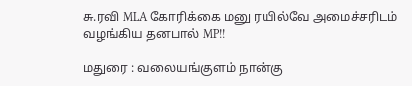சு.ரவி MLA கோரிக்கை மனு ரயில்வே அமைச்சரிடம் வழங்கிய தனபால் MP!!

மதுரை : வலையங்குளம் நான்கு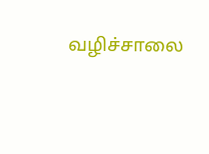வழிச்சாலை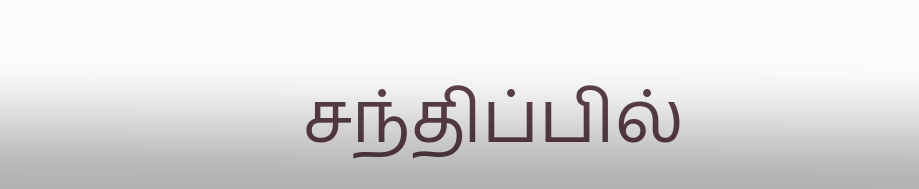சந்திப்பில்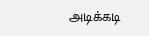அடிக்கடி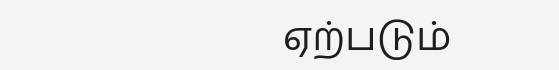ஏற்படும்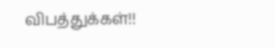விபத்துக்கள்!!